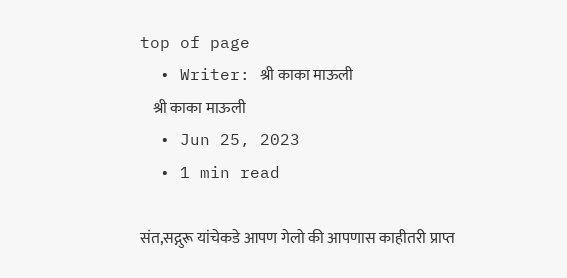top of page
  • Writer: श्री काका माऊली
    श्री काका माऊली
  • Jun 25, 2023
  • 1 min read

संत,सद्गुरू यांचेकडे आपण गेलो की आपणास काहीतरी प्राप्त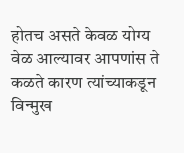होतच असते केवळ योग्य वेळ आल्यावर आपणांस ते कळते कारण त्यांच्याकडून विन्मुख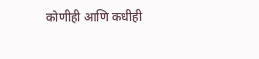कोणीही आणि कधीही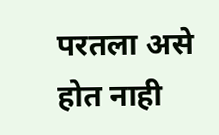परतला असे होत नाही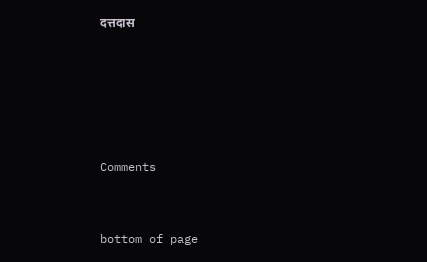दत्तदास





Comments


bottom of page